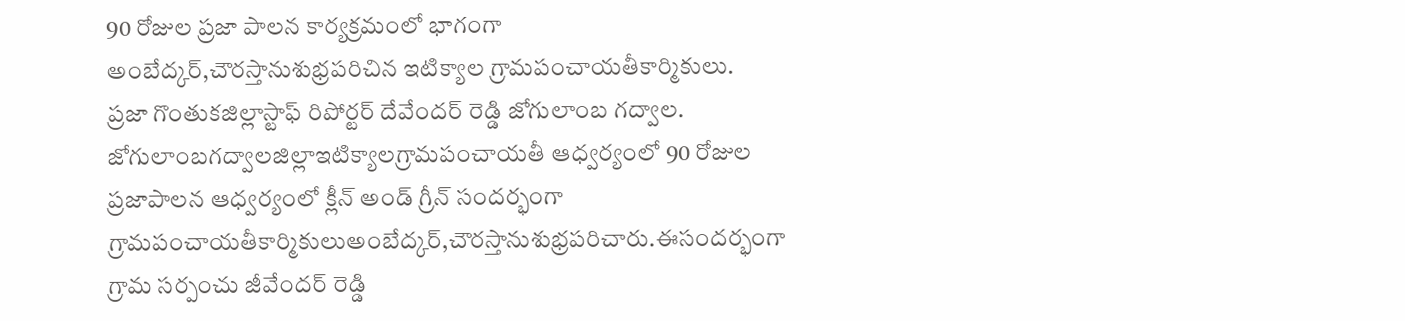90 రోజుల ప్రజా పాలన కార్యక్రమంలో భాగంగా
అంబేద్కర్,చౌరస్తానుశుభ్రపరిచిన ఇటిక్యాల గ్రామపంచాయతీకార్మికులు.
ప్రజా గొంతుకజిల్లాస్టాఫ్ రిపోర్టర్ దేవేందర్ రెడ్డి జోగులాంబ గద్వాల.
జోగులాంబగద్వాలజిల్లాఇటిక్యాలగ్రామపంచాయతీ ఆధ్వర్యంలో 90 రోజుల ప్రజాపాలన ఆధ్వర్యంలో క్లీన్ అండ్ గ్రీన్ సందర్భంగా గ్రామపంచాయతీకార్మికులుఅంబేద్కర్,చౌరస్తానుశుభ్రపరిచారు.ఈసందర్భంగా గ్రామ సర్పంచు జీవేందర్ రెడ్డి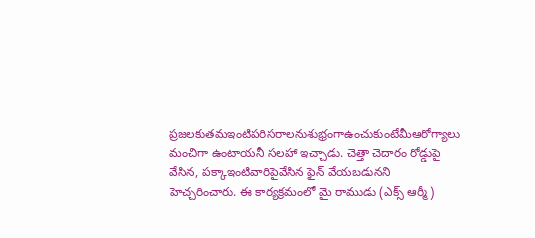ప్రజలకుతమఇంటిపరిసరాలనుశుభ్రంగాఉంచుకుంటేమీఆరోగ్యాలు మంచిగా ఉంటాయనీ సలహా ఇచ్చాడు. చెత్తా చెదారం రోడ్డుపై వేసిన, పక్కాఇంటివారిపైవేసిన ఫైన్ వేయబడునని హెచ్చరించారు. ఈ కార్యక్రమంలో మై రాముడు (ఎక్స్ ఆర్మీ)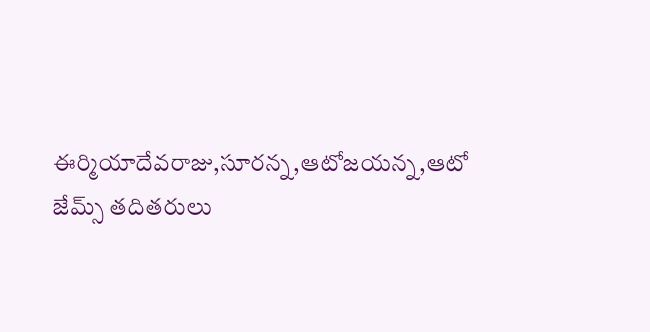ఈర్మియాదేవరాజు,సూరన్న,ఆటోజయన్న,ఆటో జేమ్స్ తదితరులు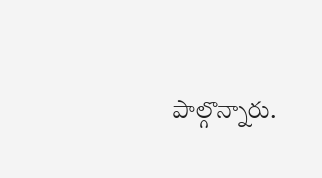పాల్గొన్నారు.